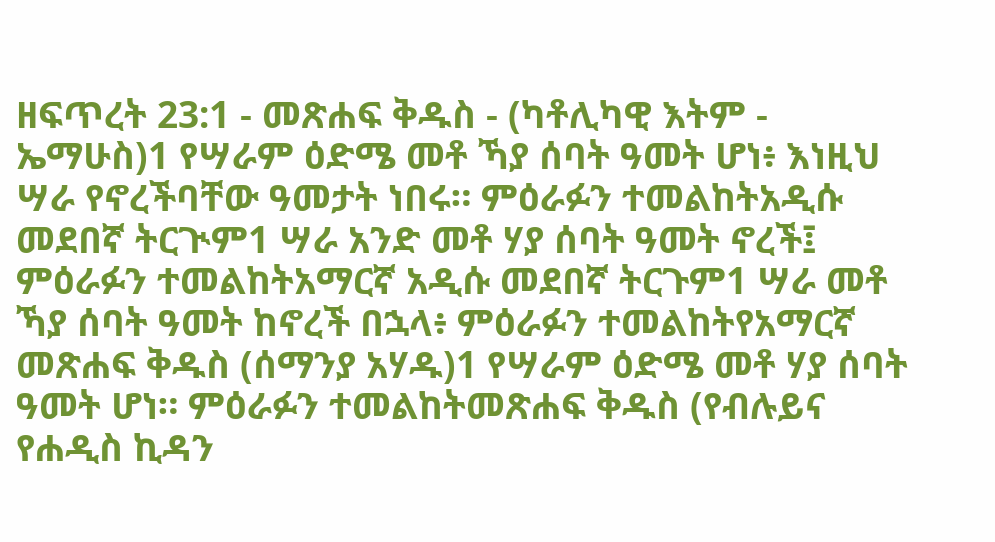ዘፍጥረት 23:1 - መጽሐፍ ቅዱስ - (ካቶሊካዊ እትም - ኤማሁስ)1 የሣራም ዕድሜ መቶ ኻያ ሰባት ዓመት ሆነ፥ እነዚህ ሣራ የኖረችባቸው ዓመታት ነበሩ። ምዕራፉን ተመልከትአዲሱ መደበኛ ትርጒም1 ሣራ አንድ መቶ ሃያ ሰባት ዓመት ኖረች፤ ምዕራፉን ተመልከትአማርኛ አዲሱ መደበኛ ትርጉም1 ሣራ መቶ ኻያ ሰባት ዓመት ከኖረች በኋላ፥ ምዕራፉን ተመልከትየአማርኛ መጽሐፍ ቅዱስ (ሰማንያ አሃዱ)1 የሣራም ዕድሜ መቶ ሃያ ሰባት ዓመት ሆነ። ምዕራፉን ተመልከትመጽሐፍ ቅዱስ (የብሉይና የሐዲስ ኪዳን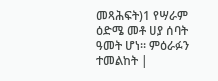መጻሕፍት)1 የሣራም ዕድሜ መቶ ሀያ ሰባት ዓመት ሆነ። ምዕራፉን ተመልከት |